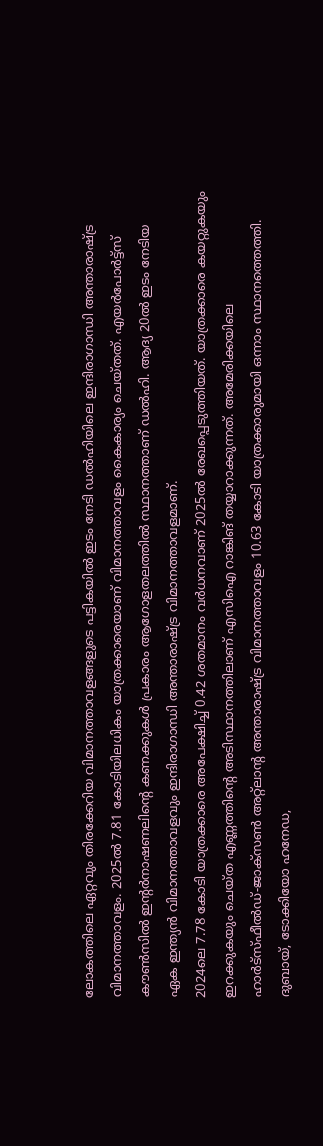ലോകത്തിലെ ഏറ്റവും തിരക്കേറിയ വിമാനത്താവളങ്ങളുടെ പട്ടികയിൽ ഇടം നേടി ഡൽഹിയിലെ ഇന്ദിരാഗാന്ധി അന്താരാഷ്ട്ര വിമാനത്താവളം. 2025ൽ 7.81 കോടിയിലധികം യാത്രക്കാരെയാണ് വിമാനത്താവളം കൈകാര്യം ചെയ്തത്. എയർപോർട്ട്സ് കൗൺസിൽ ഇന്റർനാഷണലിന്റെ കണക്കുകൾ പ്രകാരം ആഗോളതലത്തിൽ സ്ഥാനത്താണ് ഡൽഹി. ആദ്യ 20ൽ ഇടം നേടിയ ഏക ഇന്ത്യൻ വിമാനത്താവളവും ഇന്ദിരാഗാന്ധി അന്താരാഷ്ട്ര വിമാനത്താവളമാണ്.
2024ലെ 7.78 കോടി യാത്രക്കാരെ അപേക്ഷിച്ച് 0.42 ശതമാനം വർധനവാണ് 2025ൽ രേഖപ്പെടുത്തിയത്. യാത്രക്കാരെ കയറ്റുകയും ഇറക്കുകയും ചെയ്ത എണ്ണത്തിന്റെ അടിസ്ഥാനത്തിലാണ് എസിഐ റാങ്കിങ് തയ്യാറാക്കുന്നത്. അമേരിക്കയിലെ ഹാർട്സ്ഫീൽഡ്-ജാക്സൺ അറ്റ്ലാന്റ അന്താരാഷ്ട്ര വിമാനത്താവളം 10.63 കോടി യാത്രക്കാരുമായി ഒന്നാം സ്ഥാനത്തെത്തി. ദുബായ്, ടോക്കിയോ ഹനേഡ,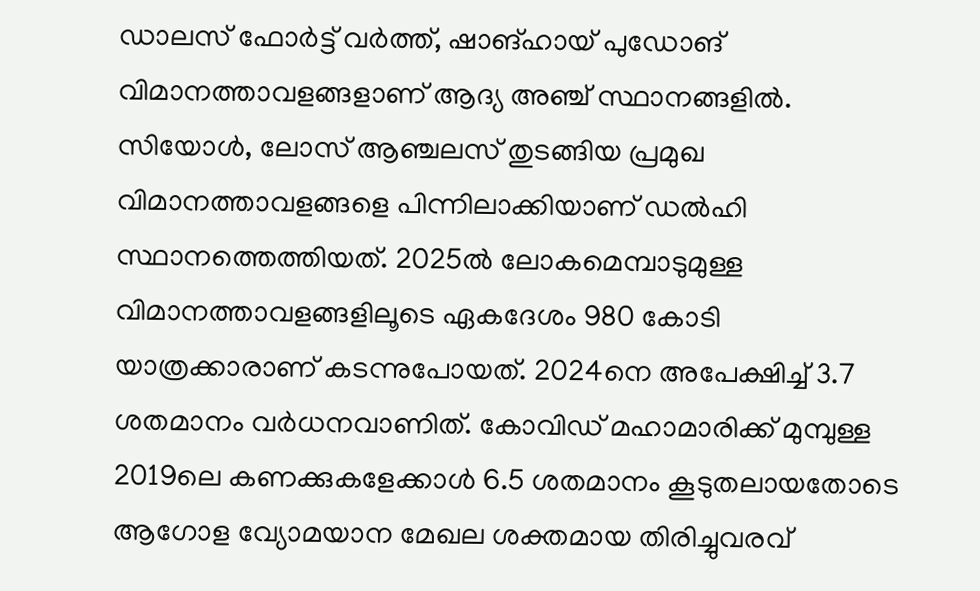ഡാലസ് ഫോർട്ട് വർത്ത്, ഷാങ്ഹായ് പുഡോങ് വിമാനത്താവളങ്ങളാണ് ആദ്യ അഞ്ച് സ്ഥാനങ്ങളിൽ.
സിയോൾ, ലോസ് ആഞ്ചലസ് തുടങ്ങിയ പ്രമുഖ വിമാനത്താവളങ്ങളെ പിന്നിലാക്കിയാണ് ഡൽഹി സ്ഥാനത്തെത്തിയത്. 2025ൽ ലോകമെമ്പാടുമുള്ള വിമാനത്താവളങ്ങളിലൂടെ ഏകദേശം 980 കോടി യാത്രക്കാരാണ് കടന്നുപോയത്. 2024നെ അപേക്ഷിച്ച് 3.7 ശതമാനം വർധനവാണിത്. കോവിഡ് മഹാമാരിക്ക് മുമ്പുള്ള 2019ലെ കണക്കുകളേക്കാൾ 6.5 ശതമാനം കൂടുതലായതോടെ ആഗോള വ്യോമയാന മേഖല ശക്തമായ തിരിച്ചുവരവ്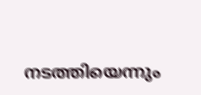നടത്തിയെന്നും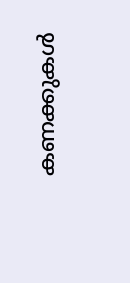കണക്കുകൾ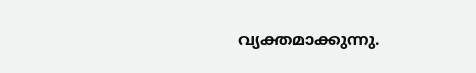വ്യക്തമാക്കുന്നു.